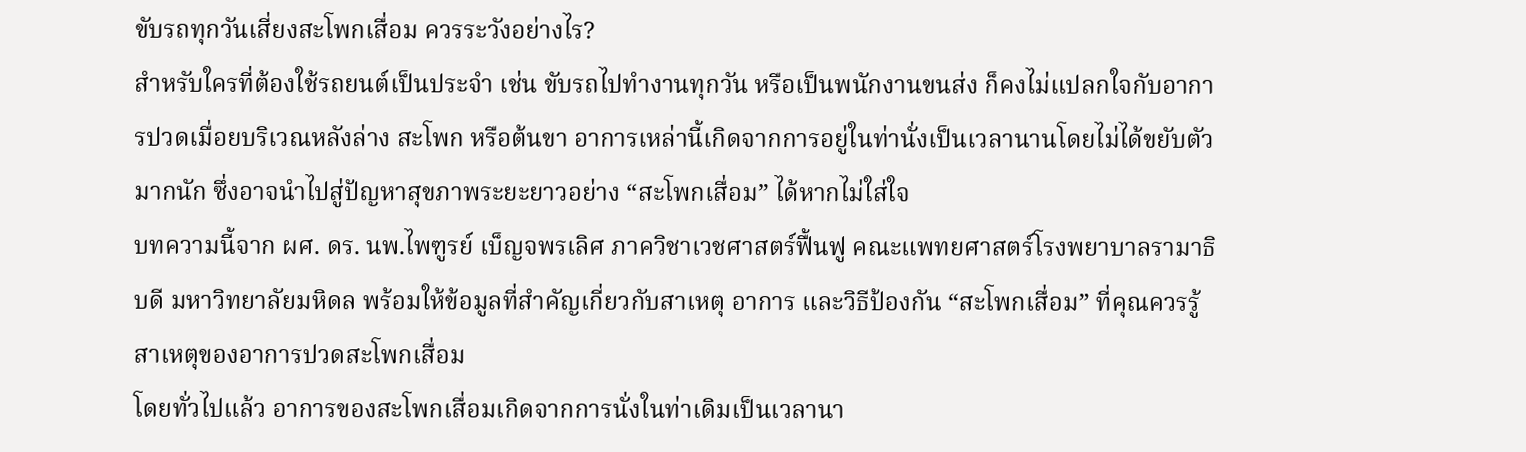ขับรถทุกวันเสี่ยงสะโพกเสื่อม ควรระวังอย่างไร?
สำหรับใครที่ต้องใช้รถยนต์เป็นประจำ เช่น ขับรถไปทำงานทุกวัน หรือเป็นพนักงานขนส่ง ก็คงไม่แปลกใจกับอาการปวดเมื่อยบริเวณหลังล่าง สะโพก หรือต้นขา อาการเหล่านี้เกิดจากการอยู่ในท่านั่งเป็นเวลานานโดยไม่ได้ขยับตัวมากนัก ซึ่งอาจนำไปสู่ปัญหาสุขภาพระยะยาวอย่าง “สะโพกเสื่อม” ได้หากไม่ใส่ใจ
บทความนี้จาก ผศ. ดร. นพ.ไพฑูรย์ เบ็ญจพรเลิศ ภาควิชาเวชศาสตร์ฟื้นฟู คณะแพทยศาสตร์โรงพยาบาลรามาธิบดี มหาวิทยาลัยมหิดล พร้อมให้ข้อมูลที่สำคัญเกี่ยวกับสาเหตุ อาการ และวิธีป้องกัน “สะโพกเสื่อม” ที่คุณควรรู้
สาเหตุของอาการปวดสะโพกเสื่อม
โดยทั่วไปแล้ว อาการของสะโพกเสื่อมเกิดจากการนั่งในท่าเดิมเป็นเวลานา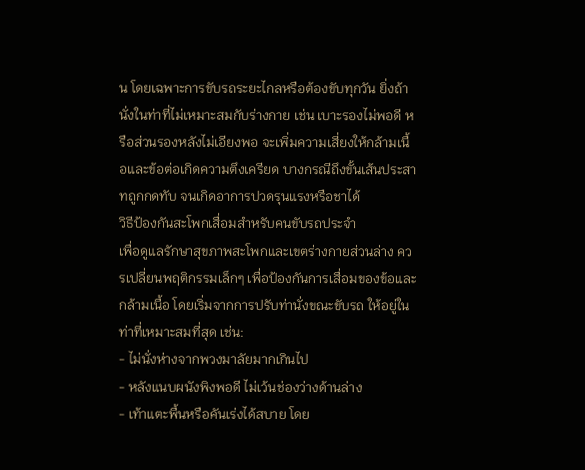น โดยเฉพาะการขับรถระยะไกลหรือต้องขับทุกวัน ยิ่งถ้านั่งในท่าที่ไม่เหมาะสมกับร่างกาย เช่น เบาะรองไม่พอดี หรือส่วนรองหลังไม่เอียงพอ จะเพิ่มความเสี่ยงให้กล้ามเนื้อและข้อต่อเกิดความตึงเครียด บางกรณีถึงขั้นเส้นประสาทถูกกดทับ จนเกิดอาการปวดรุนแรงหรือชาได้
วิธีป้องกันสะโพกเสื่อมสำหรับคนขับรถประจำ
เพื่อดูแลรักษาสุขภาพสะโพกและเขตร่างกายส่วนล่าง ควรเปลี่ยนพฤติกรรมเล็กๆ เพื่อป้องกันการเสื่อมของข้อและกล้ามเนื้อ โดยเริ่มจากการปรับท่านั่งขณะขับรถ ให้อยู่ในท่าที่เหมาะสมที่สุด เช่น:
- ไม่นั่งห่างจากพวงมาลัยมากเกินไป
- หลังแนบผนังพิงพอดี ไม่เว้นช่องว่างด้านล่าง
- เท้าแตะพื้นหรือคันเร่งได้สบาย โดย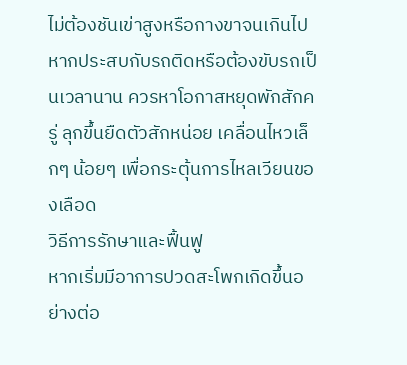ไม่ต้องชันเข่าสูงหรือกางขาจนเกินไป
หากประสบกับรถติดหรือต้องขับรถเป็นเวลานาน ควรหาโอกาสหยุดพักสักครู่ ลุกขึ้นยืดตัวสักหน่อย เคลื่อนไหวเล็กๆ น้อยๆ เพื่อกระตุ้นการไหลเวียนของเลือด
วิธีการรักษาและฟื้นฟู
หากเริ่มมีอาการปวดสะโพกเกิดขึ้นอย่างต่อ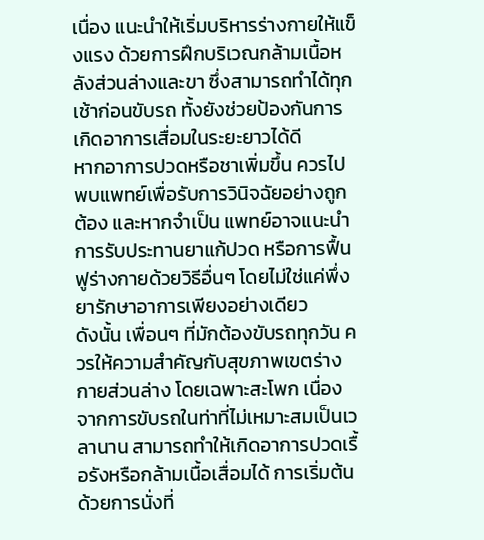เนื่อง แนะนำให้เริ่มบริหารร่างกายให้แข็งแรง ด้วยการฝึกบริเวณกล้ามเนื้อหลังส่วนล่างและขา ซึ่งสามารถทำได้ทุกเช้าก่อนขับรถ ทั้งยังช่วยป้องกันการเกิดอาการเสื่อมในระยะยาวได้ดี
หากอาการปวดหรือชาเพิ่มขึ้น ควรไปพบแพทย์เพื่อรับการวินิจฉัยอย่างถูกต้อง และหากจำเป็น แพทย์อาจแนะนำการรับประทานยาแก้ปวด หรือการฟื้นฟูร่างกายด้วยวิธีอื่นๆ โดยไม่ใช่แค่พึ่งยารักษาอาการเพียงอย่างเดียว
ดังนั้น เพื่อนๆ ที่มักต้องขับรถทุกวัน ควรให้ความสำคัญกับสุขภาพเขตร่างกายส่วนล่าง โดยเฉพาะสะโพก เนื่องจากการขับรถในท่าที่ไม่เหมาะสมเป็นเวลานาน สามารถทำให้เกิดอาการปวดเรื้อรังหรือกล้ามเนื้อเสื่อมได้ การเริ่มต้นด้วยการนั่งที่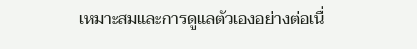เหมาะสมและการดูแลตัวเองอย่างต่อเนื่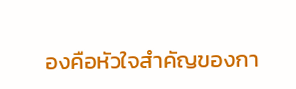องคือหัวใจสำคัญของกา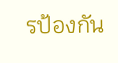รป้องกัน